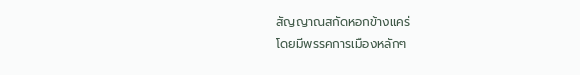สัญญาณสกัดหอกข้างแคร่
โดยมีพรรคการเมืองหลักๆ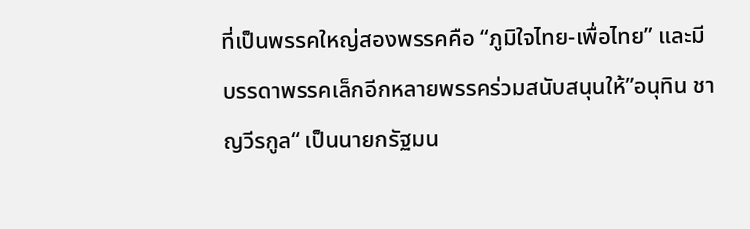ที่เป็นพรรคใหญ่สองพรรคคือ “ภูมิใจไทย-เพื่อไทย” และมีบรรดาพรรคเล็กอีกหลายพรรคร่วมสนับสนุนให้”อนุทิน ชาญวีรกูล“ เป็นนายกรัฐมน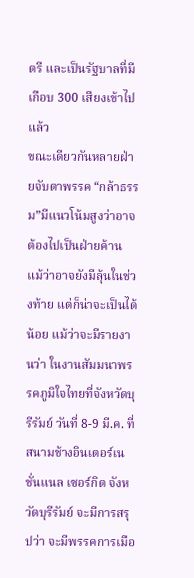ตรี และเป็นรัฐบาลที่มีเกือบ 300 เสียงเข้าไปแล้ว
ขณะเดียวกันหลายฝ่ายจับตาพรรค “กล้าธรรม”มีแนวโน้มสูงว่าอาจต้องไปเป็นฝ่ายค้าน แม้ว่าอาจยังมีลุ้นในช่วงท้าย แต่ก็น่าจะเป็นได้น้อย แม้ว่าจะมีรายงานว่า ในงานสัมมนาพรรคภูมิใจไทยที่จังหวัดบุรีรัมย์ วันที่ 8-9 มี.ค. ที่สนามช้างอินเตอร์เนชั่นแนล เซอร์กิต จังหวัดบุรีรัมย์ จะมีการสรุปว่า จะมีพรรคการเมือ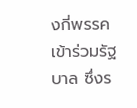งกี่พรรคเข้าร่วมรัฐบาล ซึ่งร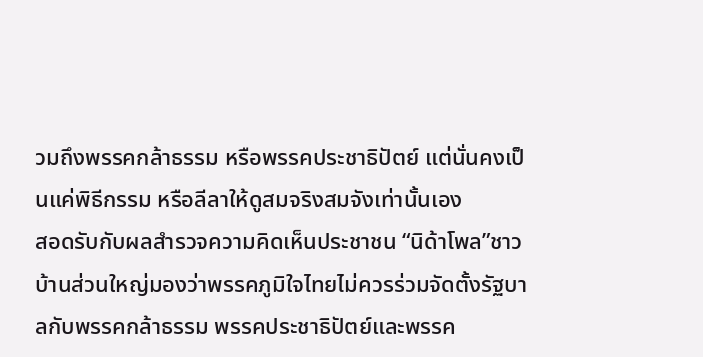วมถึงพรรคกล้าธรรม หรือพรรคประชาธิปัตย์ แต่นั่นคงเป็นแค่พิธีกรรม หรือลีลาให้ดูสมจริงสมจังเท่านั้นเอง
สอดรับกับผลสำรวจความคิดเห็นประชาชน “นิด้าโพล”ชาวบ้านส่วนใหญ่มองว่าพรรคภูมิใจไทยไม่ควรร่วมจัดตั้งรัฐบาลกับพรรคกล้าธรรม พรรคประชาธิปัตย์และพรรค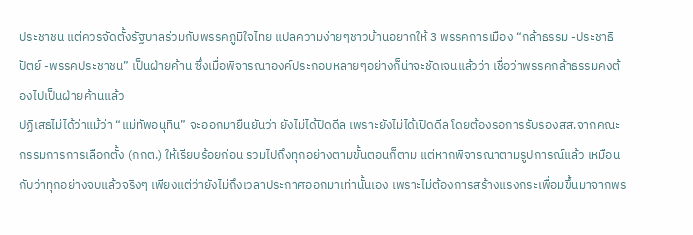ประชาชน แต่ควรจัดตั้งรัฐบาลร่วมกับพรรคภูมิใจไทย แปลความง่ายๆชาวบ้านอยากให้ 3 พรรคการเมือง “กล้าธรรม -ประชาธิปัตย์ -พรรคประชาชน” เป็นฝ่ายค้าน ซึ่งเมื่อพิจารณาองค์ประกอบหลายๆอย่างก็น่าจะชัดเจนแล้วว่า เชื่อว่าพรรคกล้าธรรมคงต้องไปเป็นฝ่ายค้านแล้ว
ปฏิเสธไม่ได้ว่าแม้ว่า “แม่ทัพอนุทิน” จะออกมายืนยันว่า ยังไม่ได้ปิดดีล เพราะยังไม่ได้เปิดดีล โดยต้องรอการรับรองสส.จากคณะกรรมการการเลือกตั้ง (กกต.) ให้เรียบร้อยก่อน รวมไปถึงทุกอย่างตามขั้นตอนก็ตาม แต่หากพิจารณาตามรูปการณ์แล้ว เหมือนกับว่าทุกอย่างจบแล้วจริงๆ เพียงแต่ว่ายังไม่ถึงเวลาประกาศออกมาเท่านั้นเอง เพราะไม่ต้องการสร้างแรงกระเพื่อมขึ้นมาจากพร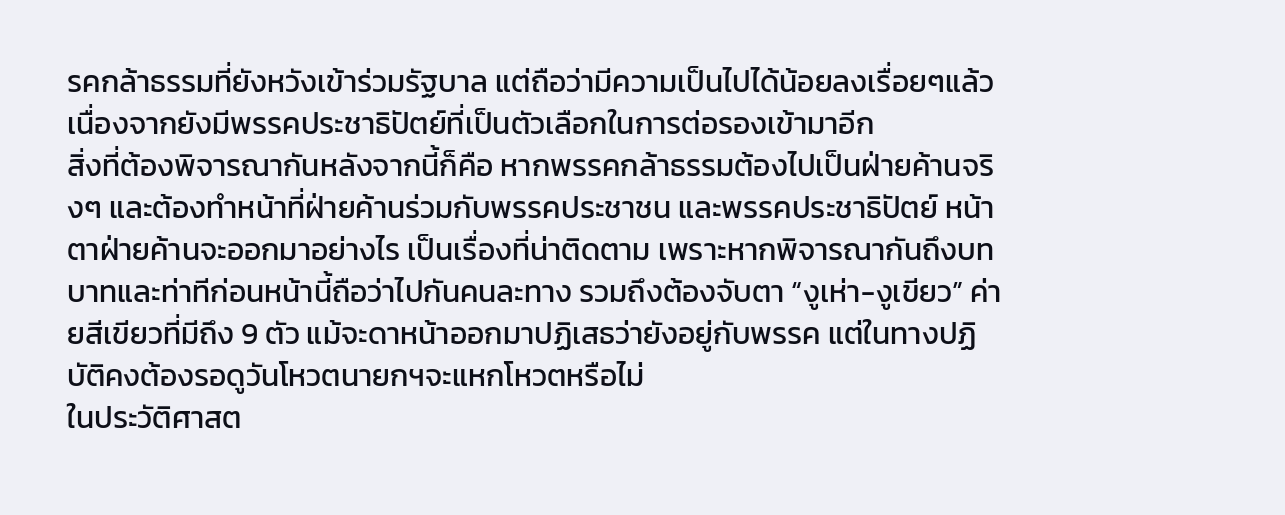รคกล้าธรรมที่ยังหวังเข้าร่วมรัฐบาล แต่ถือว่ามีความเป็นไปได้น้อยลงเรื่อยๆแล้ว เนื่องจากยังมีพรรคประชาธิปัตย์ที่เป็นตัวเลือกในการต่อรองเข้ามาอีก
สิ่งที่ต้องพิจารณากันหลังจากนี้ก็คือ หากพรรคกล้าธรรมต้องไปเป็นฝ่ายค้านจริงๆ และต้องทำหน้าที่ฝ่ายค้านร่วมกับพรรคประชาชน และพรรคประชาธิปัตย์ หน้าตาฝ่ายค้านจะออกมาอย่างไร เป็นเรื่องที่น่าติดตาม เพราะหากพิจารณากันถึงบทบาทและท่าทีก่อนหน้านี้ถือว่าไปกันคนละทาง รวมถึงต้องจับตา “งูเห่า-งูเขียว” ค่ายสีเขียวที่มีถึง 9 ตัว แม้จะดาหน้าออกมาปฏิเสธว่ายังอยู่กับพรรค แต่ในทางปฏิบัติคงต้องรอดูวันโหวตนายกฯจะแหกโหวตหรือไม่
ในประวัติศาสต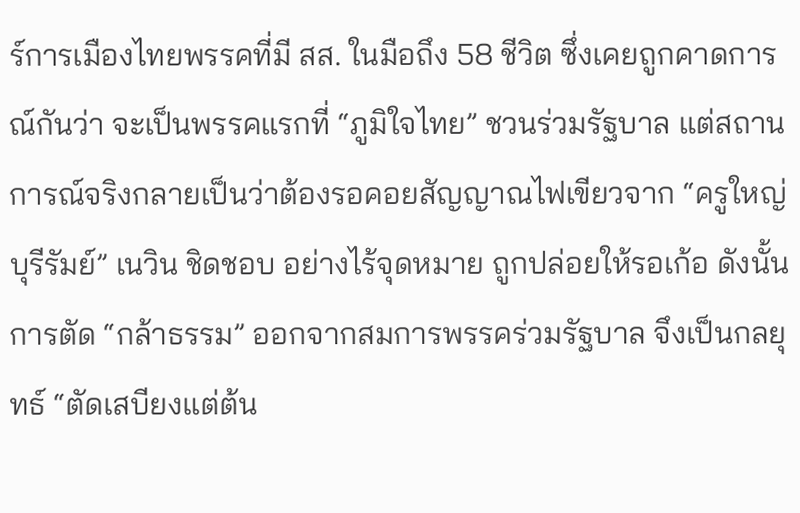ร์การเมืองไทยพรรคที่มี สส. ในมือถึง 58 ชีวิต ซึ่งเคยถูกคาดการณ์กันว่า จะเป็นพรรคแรกที่ “ภูมิใจไทย” ชวนร่วมรัฐบาล แต่สถานการณ์จริงกลายเป็นว่าต้องรอคอยสัญญาณไฟเขียวจาก “ครูใหญ่บุรีรัมย์” เนวิน ชิดชอบ อย่างไร้จุดหมาย ถูกปล่อยให้รอเก้อ ดังนั้นการตัด “กล้าธรรม” ออกจากสมการพรรคร่วมรัฐบาล จึงเป็นกลยุทธ์ “ตัดเสบียงแต่ต้น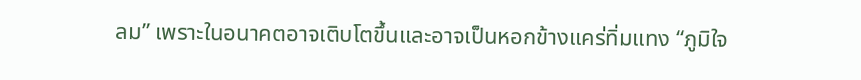ลม” เพราะในอนาคตอาจเติบโตขึ้นและอาจเป็นหอกข้างแคร่ทิ่มแทง “ภูมิใจ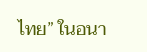ไทย” ในอนา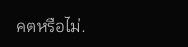คตหรือไม่.